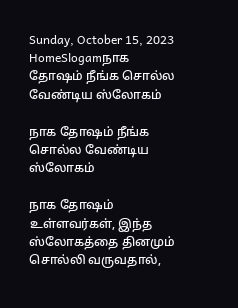Sunday, October 15, 2023
HomeSlogamநாக தோஷம் நீங்க சொல்ல வேண்டிய ஸ்லோகம்

நாக தோஷம் நீங்க சொல்ல வேண்டிய ஸ்லோகம்

நாக தோஷம் உள்ளவர்கள், இந்த ஸ்லோகத்தை தினமும் சொல்லி வருவதால்,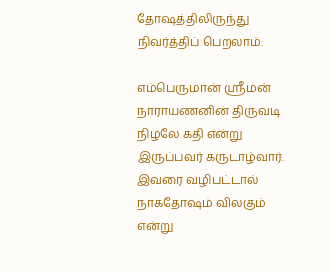தோஷத்திலிருந்து நிவர்த்திப் பெறலாம்.

எம்பெருமான் ஸ்ரீமன் நாராயணனின் திருவடி நிழலே கதி என்று இருப்பவர் கருடாழ்வார். இவரை வழிபட்டால் நாகதோஷம் விலகும் என்று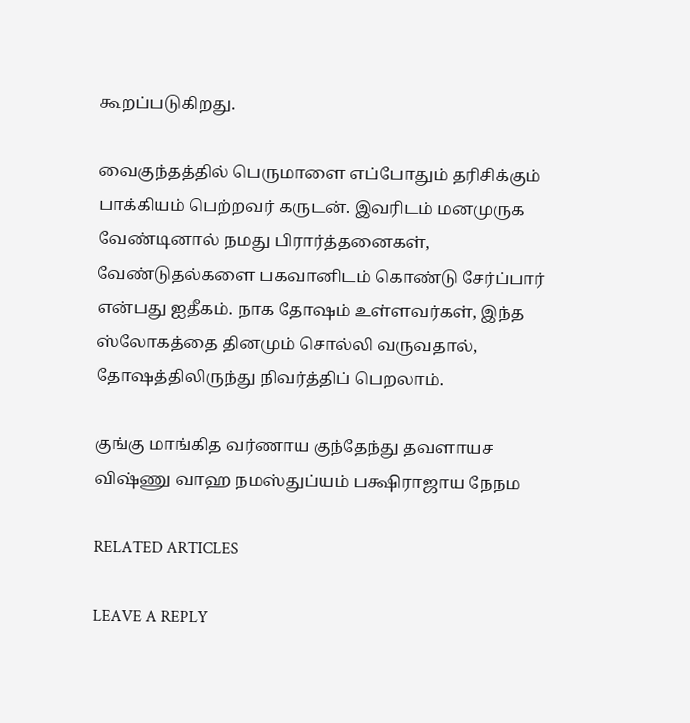கூறப்படுகிறது.

வைகுந்தத்தில் பெருமாளை எப்போதும் தரிசிக்கும் பாக்கியம் பெற்றவர் கருடன். இவரிடம் மனமுருக வேண்டினால் நமது பிரார்த்தனைகள், வேண்டுதல்களை பகவானிடம் கொண்டு சேர்ப்பார் என்பது ஐதீகம். நாக தோஷம் உள்ளவர்கள், இந்த ஸ்லோகத்தை தினமும் சொல்லி வருவதால், தோஷத்திலிருந்து நிவர்த்திப் பெறலாம்.

குங்கு மாங்கித வர்ணாய குந்தேந்து தவளாயச
விஷ்ணு வாஹ நமஸ்துப்யம் பக்ஷிராஜாய நேநம

RELATED ARTICLES

LEAVE A REPLY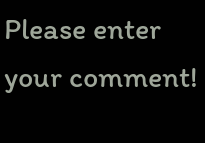Please enter your comment!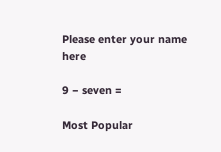Please enter your name here

9 − seven =

Most Popular